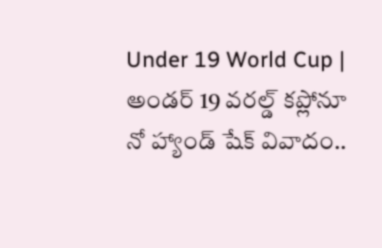Under 19 World Cup | అండర్ 19 వరల్డ్ కప్లోనూ నో హ్యాండ్ షేక్ వివాదం..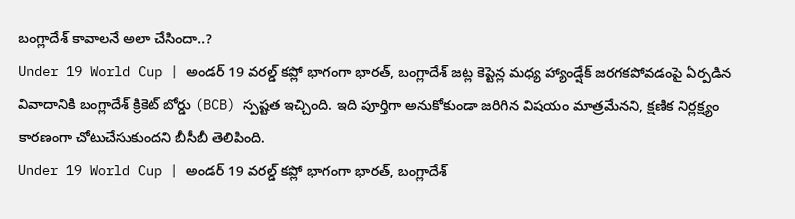బంగ్లాదేశ్ కావాలనే అలా చేసిందా..?
Under 19 World Cup | అండర్ 19 వరల్డ్ కప్లో భాగంగా భారత్, బంగ్లాదేశ్ జట్ల కెప్టెన్ల మధ్య హ్యాండ్షేక్ జరగకపోవడంపై ఏర్పడిన వివాదానికి బంగ్లాదేశ్ క్రికెట్ బోర్డు (BCB) స్పష్టత ఇచ్చింది. ఇది పూర్తిగా అనుకోకుండా జరిగిన విషయం మాత్రమేనని, క్షణిక నిర్లక్ష్యం కారణంగా చోటుచేసుకుందని బీసీబీ తెలిపింది.
Under 19 World Cup | అండర్ 19 వరల్డ్ కప్లో భాగంగా భారత్, బంగ్లాదేశ్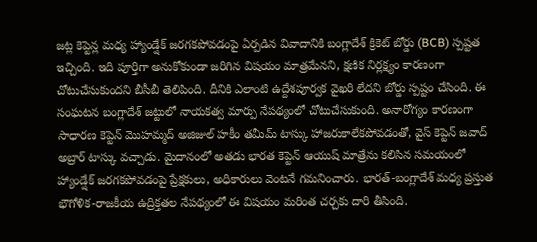జట్ల కెప్టెన్ల మధ్య హ్యాండ్షేక్ జరగకపోవడంపై ఏర్పడిన వివాదానికి బంగ్లాదేశ్ క్రికెట్ బోర్డు (BCB) స్పష్టత ఇచ్చింది. ఇది పూర్తిగా అనుకోకుండా జరిగిన విషయం మాత్రమేనని, క్షణిక నిర్లక్ష్యం కారణంగా చోటుచేసుకుందని బీసీబీ తెలిపింది. దీనికి ఎలాంటి ఉద్దేశపూర్వక వైఖరి లేదని బోర్డు స్పష్టం చేసింది. ఈ సంఘటన బంగ్లాదేశ్ జట్టులో నాయకత్వ మార్పు నేపథ్యంలో చోటుచేసుకుంది. అనారోగ్యం కారణంగా సాధారణ కెప్టెన్ మొహమ్మద్ అజిజుల్ హకీం తమీమ్ టాస్కు హాజరుకాలేకపోవడంతో, వైస్ కెప్టెన్ జవాద్ అబ్రార్ టాస్కు వచ్చాడు. మైదానంలో అతడు భారత కెప్టెన్ ఆయుష్ మాత్రేను కలిసిన సమయంలో హ్యాండ్షేక్ జరగకపోవడంపై ప్రేక్షకులు, అధికారులు వెంటనే గమనించారు. భారత్-బంగ్లాదేశ్ మధ్య ప్రస్తుత భౌగోళిక-రాజకీయ ఉద్రిక్తతల నేపథ్యంలో ఈ విషయం మరింత చర్చకు దారి తీసింది.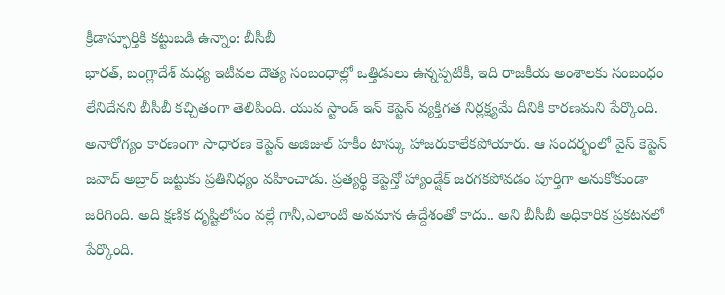క్రీడాస్ఫూర్తికి కట్టుబడి ఉన్నాం: బీసీబీ
భారత్, బంగ్లాదేశ్ మధ్య ఇటీవల దౌత్య సంబంధాల్లో ఒత్తిడులు ఉన్నప్పటికీ, ఇది రాజకీయ అంశాలకు సంబంధం లేనిదేనని బీసీబీ కచ్చితంగా తెలిపింది. యువ స్టాండ్ ఇన్ కెప్టెన్ వ్యక్తిగత నిర్లక్ష్యమే దీనికి కారణమని పేర్కొంది. అనారోగ్యం కారణంగా సాధారణ కెప్టెన్ అజిజుల్ హకీం టాస్కు హాజరుకాలేకపోయారు. ఆ సందర్భంలో వైస్ కెప్టెన్ జవాద్ అబ్రార్ జట్టుకు ప్రతినిధ్యం వహించాడు. ప్రత్యర్థి కెప్టెన్తో హ్యాండ్షేక్ జరగకపోవడం పూర్తిగా అనుకోకుండా జరిగింది. అది క్షణిక దృష్టిలోపం వల్లే గానీ,ఎలాంటి అవమాన ఉద్దేశంతో కాదు.. అని బీసీబీ అధికారిక ప్రకటనలో పేర్కొంది.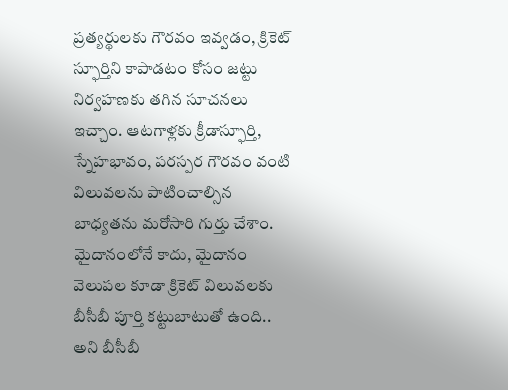ప్రత్యర్థులకు గౌరవం ఇవ్వడం, క్రికెట్ స్ఫూర్తిని కాపాడటం కోసం జట్టు నిర్వహణకు తగిన సూచనలు ఇచ్చాం. ఆటగాళ్లకు క్రీడాస్ఫూర్తి, స్నేహభావం, పరస్పర గౌరవం వంటి విలువలను పాటించాల్సిన బాధ్యతను మరోసారి గుర్తు చేశాం. మైదానంలోనే కాదు, మైదానం వెలుపల కూడా క్రికెట్ విలువలకు బీసీబీ పూర్తి కట్టుబాటుతో ఉంది.. అని బీసీబీ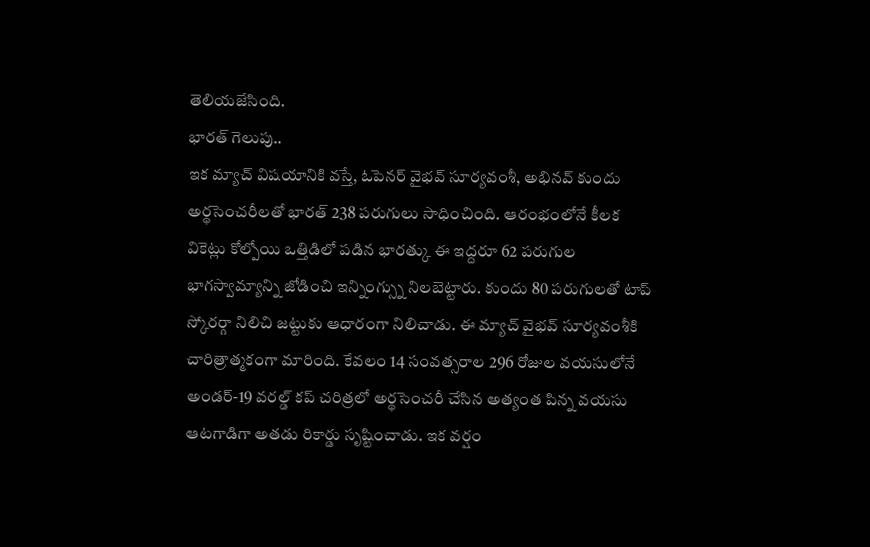తెలియజేసింది.
భారత్ గెలుపు..
ఇక మ్యాచ్ విషయానికి వస్తే, ఓపెనర్ వైభవ్ సూర్యవంశీ, అభినవ్ కుందు అర్థసెంచరీలతో భారత్ 238 పరుగులు సాధించింది. ఆరంభంలోనే కీలక వికెట్లు కోల్పోయి ఒత్తిడిలో పడిన భారత్కు ఈ ఇద్దరూ 62 పరుగుల భాగస్వామ్యాన్ని జోడించి ఇన్నింగ్స్ను నిలబెట్టారు. కుందు 80 పరుగులతో టాప్ స్కోరర్గా నిలిచి జట్టుకు ఆధారంగా నిలిచాడు. ఈ మ్యాచ్ వైభవ్ సూర్యవంశీకి చారిత్రాత్మకంగా మారింది. కేవలం 14 సంవత్సరాల 296 రోజుల వయసులోనే అండర్-19 వరల్డ్ కప్ చరిత్రలో అర్థసెంచరీ చేసిన అత్యంత పిన్న వయసు ఆటగాడిగా అతడు రికార్డు సృష్టించాడు. ఇక వర్షం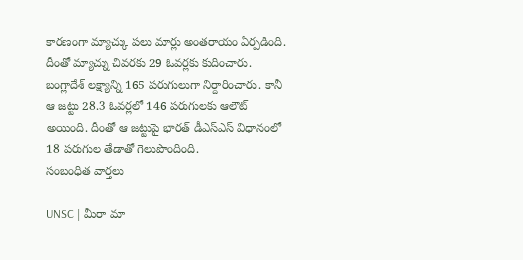కారణంగా మ్యాచ్కు పలు మార్లు అంతరాయం ఏర్పడింది. దీంతో మ్యాచ్ను చివరకు 29 ఓవర్లకు కుదించారు. బంగ్లాదేశ్ లక్ష్యాన్ని 165 పరుగులుగా నిర్దారించారు. కానీ ఆ జట్టు 28.3 ఓవర్లలో 146 పరుగులకు ఆలౌట్ అయింది. దీంతో ఆ జట్టుపై భారత్ డీఎస్ఎస్ విధానంలో 18 పరుగుల తేడాతో గెలుపొందింది.
సంబంధిత వార్తలు

UNSC | మీరా మా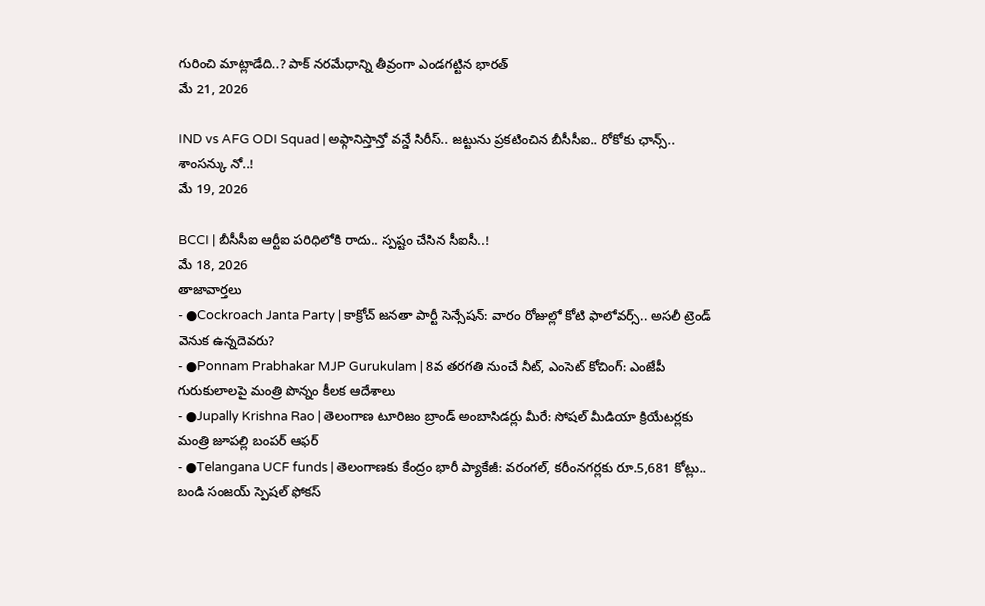గురించి మాట్లాడేది..? పాక్ నరమేధాన్ని తీవ్రంగా ఎండగట్టిన భారత్
మే 21, 2026

IND vs AFG ODI Squad | అఫ్గానిస్తాన్తో వన్డే సిరీస్.. జట్టును ప్రకటించిన బీసీసీఐ.. రోకోకు ఛాన్స్.. శాంసన్కు నో..!
మే 19, 2026

BCCI | బీసీసీఐ ఆర్టీఐ పరిధిలోకి రాదు.. స్పష్టం చేసిన సీఐసీ..!
మే 18, 2026
తాజావార్తలు
- ●Cockroach Janta Party | కాక్రోచ్ జనతా పార్టీ సెన్సేషన్: వారం రోజుల్లో కోటి ఫాలోవర్స్.. అసలీ ట్రెండ్ వెనుక ఉన్నదెవరు?
- ●Ponnam Prabhakar MJP Gurukulam | 8వ తరగతి నుంచే నీట్, ఎంసెట్ కోచింగ్: ఎంజేపీ గురుకులాలపై మంత్రి పొన్నం కీలక ఆదేశాలు
- ●Jupally Krishna Rao | తెలంగాణ టూరిజం బ్రాండ్ అంబాసిడర్లు మీరే: సోషల్ మీడియా క్రియేటర్లకు మంత్రి జూపల్లి బంపర్ ఆఫర్
- ●Telangana UCF funds | తెలంగాణకు కేంద్రం భారీ ప్యాకేజీ: వరంగల్, కరీంనగర్లకు రూ.5,681 కోట్లు.. బండి సంజయ్ స్పెషల్ ఫోకస్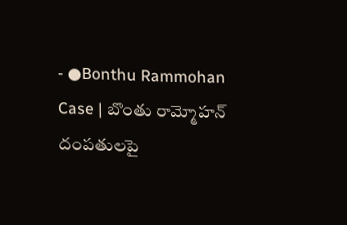- ●Bonthu Rammohan Case | బొంతు రామ్మోహన్ దంపతులపై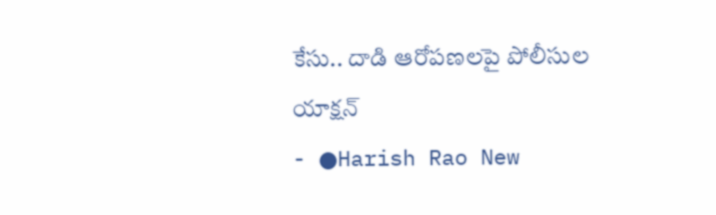కేసు.. దాడి ఆరోపణలపై పోలీసుల యాక్షన్
- ●Harish Rao New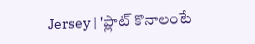Jersey | 'ప్లాట్ కొనాలంటే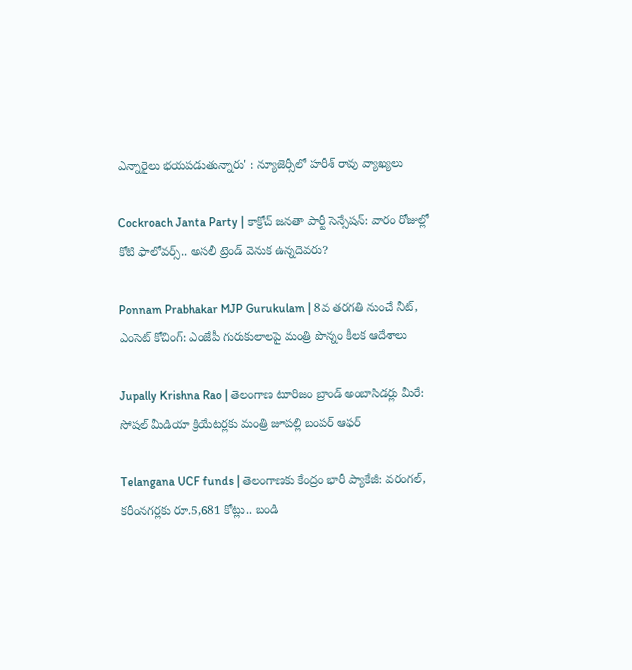ఎన్నారైలు భయపడుతున్నారు' : న్యూజెర్సీలో హరీశ్ రావు వ్యాఖ్యలు

Cockroach Janta Party | కాక్రోచ్ జనతా పార్టీ సెన్సేషన్: వారం రోజుల్లో కోటి ఫాలోవర్స్.. అసలీ ట్రెండ్ వెనుక ఉన్నదెవరు?

Ponnam Prabhakar MJP Gurukulam | 8వ తరగతి నుంచే నీట్, ఎంసెట్ కోచింగ్: ఎంజేపీ గురుకులాలపై మంత్రి పొన్నం కీలక ఆదేశాలు

Jupally Krishna Rao | తెలంగాణ టూరిజం బ్రాండ్ అంబాసిడర్లు మీరే: సోషల్ మీడియా క్రియేటర్లకు మంత్రి జూపల్లి బంపర్ ఆఫర్

Telangana UCF funds | తెలంగాణకు కేంద్రం భారీ ప్యాకేజీ: వరంగల్, కరీంనగర్లకు రూ.5,681 కోట్లు.. బండి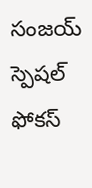సంజయ్ స్పెషల్ ఫోకస్